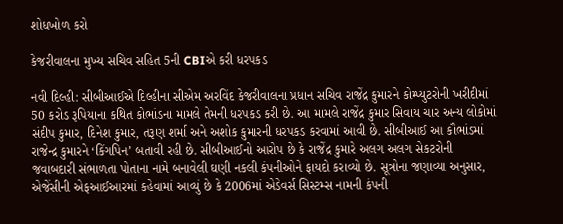શોધખોળ કરો

કેજરીવાલના મુખ્ય સચિવ સહિત 5ની CBIએ કરી ધરપકડ

નવી દિલ્હી: સીબીઆઈએ દિલ્હીના સીએમ અરવિંદ કેજરીવાલના પ્રધાન સચિવ રાજેંદ્ર કુમારને કોમ્પ્યુટરોની ખરીદીમાં 50 કરોડ રૂપિયાના કથિત કોભાંડના મામલે તેમની ધરપકડ કરી છે. આ મામલે રાજેંદ્ર કુમાર સિવાય ચાર અન્ય લોકોમાં સંદીપ કુમાર, દિનેશ કુમાર, તરૂણ શર્મા અને અશોક કુમારની ધરપકડ કરવામાં આવી છે. સીબીઆઈ આ કૌભાંડમાં રાજેન્દ્ર કુમારને ‘કિંગપિન’ બતાવી રહી છે. સીબીઆઈનો આરોપ છે કે રાજેંદ્ર કુમારે અલગ અલગ સેકટરોની જવાબદારી સંભાળતા પોતાના નામે બનાવેલી ઘણી નકલી કંપનીઓને ફાયદો કરાવ્યો છે. સૂત્રોના જણાવ્યા અનુસાર, એજેંસીની એફઆઈઆરમાં કહેવામાં આવ્યું છે કે 2006માં એડેવર્સ સિસ્ટમ્સ નામની કંપની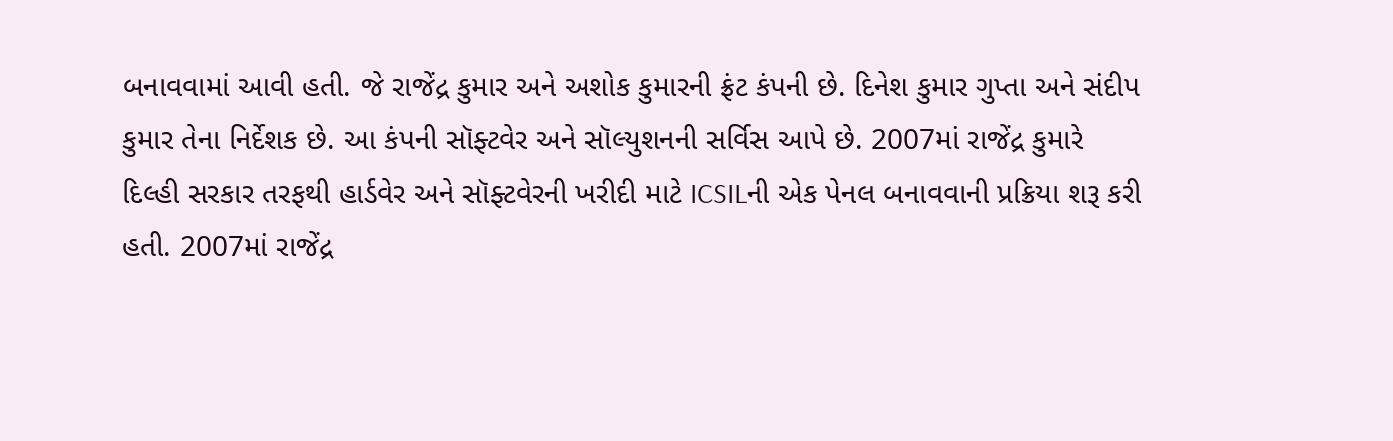બનાવવામાં આવી હતી. જે રાજેંદ્ર કુમાર અને અશોક કુમારની ફ્રંટ કંપની છે. દિનેશ કુમાર ગુપ્તા અને સંદીપ કુમાર તેના નિર્દેશક છે. આ કંપની સૉફ્ટવેર અને સૉલ્યુશનની સર્વિસ આપે છે. 2007માં રાજેંદ્ર કુમારે દિલ્હી સરકાર તરફથી હાર્ડવેર અને સૉફ્ટવેરની ખરીદી માટે ICSILની એક પેનલ બનાવવાની પ્રક્રિયા શરૂ કરી હતી. 2007માં રાજેંદ્ર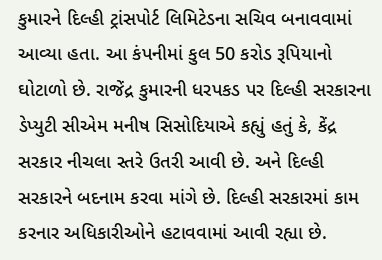કુમારને દિલ્હી ટ્રાંસપોર્ટ લિમિટેડના સચિવ બનાવવામાં આવ્યા હતા. આ કંપનીમાં કુલ 50 કરોડ રૂપિયાનો ઘોટાળો છે. રાજેંદ્ર કુમારની ધરપકડ પર દિલ્હી સરકારના ડેપ્યુટી સીએમ મનીષ સિસોદિયાએ કહ્યું હતું કે, કેંદ્ર સરકાર નીચલા સ્તરે ઉતરી આવી છે. અને દિલ્હી સરકારને બદનામ કરવા માંગે છે. દિલ્હી સરકારમાં કામ કરનાર અધિકારીઓને હટાવવામાં આવી રહ્યા છે.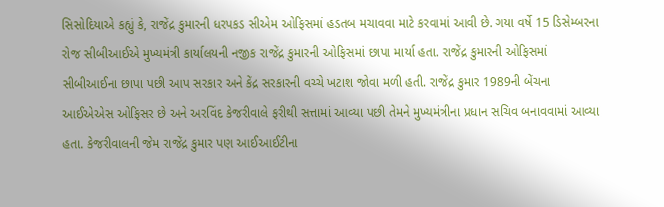સિસોદિયાએ કહ્યું કે, રાજેંદ્ર કુમારની ધરપકડ સીએમ ઓફિસમાં હડતબ મચાવવા માટે કરવામાં આવી છે. ગયા વર્ષે 15 ડિસેમ્બરના રોજ સીબીઆઈએ મુખ્યમંત્રી કાર્યાલયની નજીક રાજેંદ્ર કુમારની ઓફિસમાં છાપા માર્યા હતા. રાજેંદ્ર કુમારની ઓફિસમાં સીબીઆઈના છાપા પછી આપ સરકાર અને કેંદ્ર સરકારની વચ્ચે ખટાશ જોવા મળી હતી. રાજેંદ્ર કુમાર 1989ની બેંચના આઈએએસ ઓફિસર છે અને અરવિંદ કેજરીવાલે ફરીથી સત્તામાં આવ્યા પછી તેમને મુખ્યમંત્રીના પ્રધાન સચિવ બનાવવામાં આવ્યા હતા. કેજરીવાલની જેમ રાજેંદ્ર કુમાર પણ આઈઆઈટીના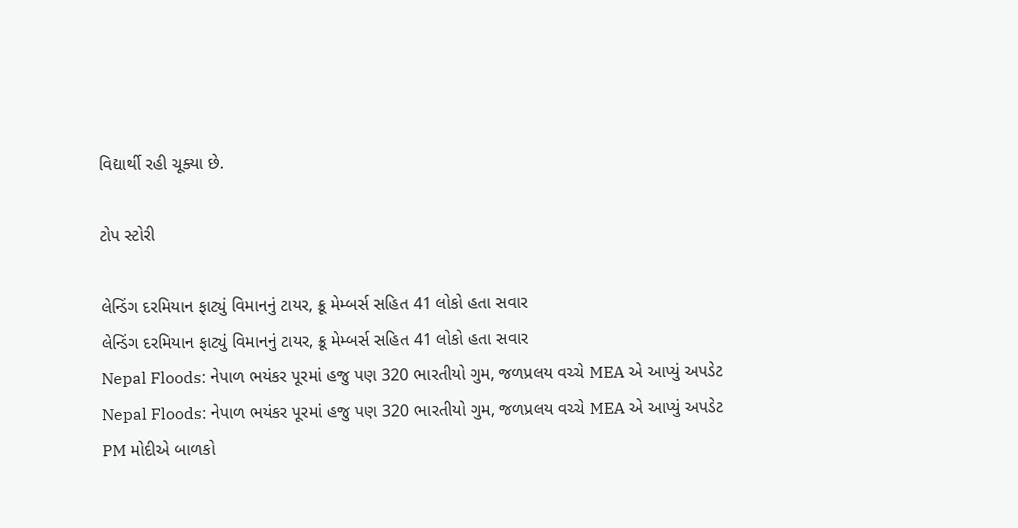વિદ્યાર્થી રહી ચૂક્યા છે.

ટોપ સ્ટોરી

લેન્ડિંગ દરમિયાન ફાટ્યું વિમાનનું ટાયર, ક્રૂ મેમ્બર્સ સહિત 41 લોકો હતા સવાર
લેન્ડિંગ દરમિયાન ફાટ્યું વિમાનનું ટાયર, ક્રૂ મેમ્બર્સ સહિત 41 લોકો હતા સવાર
Nepal Floods: નેપાળ ભયંકર પૂરમાં હજુ પણ 320 ભારતીયો ગુમ, જળપ્રલય વચ્ચે MEA એ આપ્યું અપડેટ
Nepal Floods: નેપાળ ભયંકર પૂરમાં હજુ પણ 320 ભારતીયો ગુમ, જળપ્રલય વચ્ચે MEA એ આપ્યું અપડેટ
PM મોદીએ બાળકો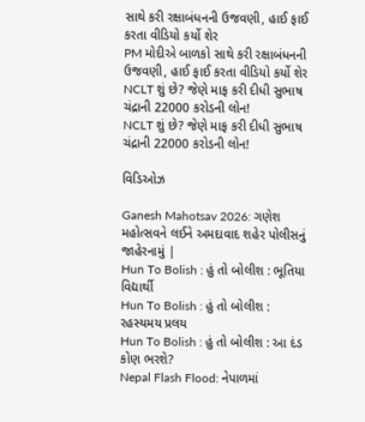સાથે કરી રક્ષાબંધનની ઉજવણી, હાઈ ફાઈ કરતા વીડિયો કર્યો શેર
PM મોદીએ બાળકો સાથે કરી રક્ષાબંધનની ઉજવણી, હાઈ ફાઈ કરતા વીડિયો કર્યો શેર
NCLT શું છે? જેણે માફ કરી દીધી સુભાષ ચંદ્રાની 22000 કરોડની લોન!
NCLT શું છે? જેણે માફ કરી દીધી સુભાષ ચંદ્રાની 22000 કરોડની લોન!

વિડિઓઝ

Ganesh Mahotsav 2026: ગણેશ મહોત્સવને લઈને અમદાવાદ શહેર પોલીસનું જાહેરનામું |
Hun To Bolish : હું તો બોલીશ : ભૂતિયા વિદ્યાર્થી
Hun To Bolish : હું તો બોલીશ : રહસ્યમય પ્રલય
Hun To Bolish : હું તો બોલીશ : આ દંડ કોણ ભરશે?
Nepal Flash Flood: નેપાળમાં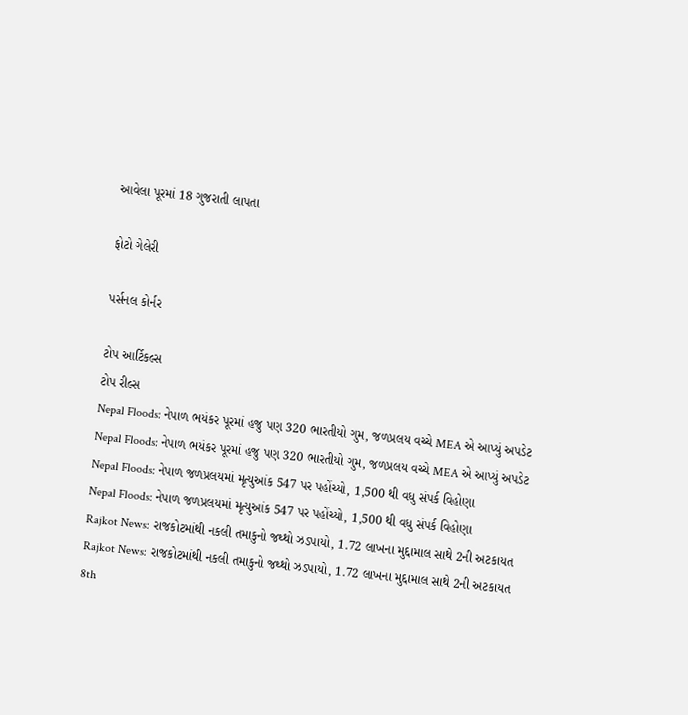આવેલા પૂરમાં 18 ગુજરાતી લાપતા

ફોટો ગેલેરી

પર્સનલ કોર્નર

ટોપ આર્ટિકલ્સ
ટોપ રીલ્સ
Nepal Floods: નેપાળ ભયંકર પૂરમાં હજુ પણ 320 ભારતીયો ગુમ, જળપ્રલય વચ્ચે MEA એ આપ્યું અપડેટ
Nepal Floods: નેપાળ ભયંકર પૂરમાં હજુ પણ 320 ભારતીયો ગુમ, જળપ્રલય વચ્ચે MEA એ આપ્યું અપડેટ
Nepal Floods: નેપાળ જળપ્રલયમાં મૃત્યુઆંક 547 પર પહોંચ્યો, 1,500 થી વધુ સંપર્ક વિહોણા
Nepal Floods: નેપાળ જળપ્રલયમાં મૃત્યુઆંક 547 પર પહોંચ્યો, 1,500 થી વધુ સંપર્ક વિહોણા
Rajkot News: રાજકોટમાંથી નકલી તમાકુનો જથ્થો ઝડપાયો, 1.72 લાખના મુદ્દામાલ સાથે 2ની અટકાયત
Rajkot News: રાજકોટમાંથી નકલી તમાકુનો જથ્થો ઝડપાયો, 1.72 લાખના મુદ્દામાલ સાથે 2ની અટકાયત
8th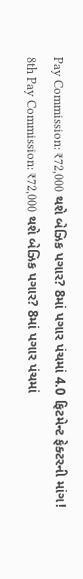Pay Commission: ₹72,000 થશે બેઝિક પગાર? 8માં પગાર પંચમાં 4.0 ફિટમેન્ટ ફેક્ટરની માંગ!
8th Pay Commission: ₹72,000 થશે બેઝિક પગાર? 8માં પગાર પંચમાં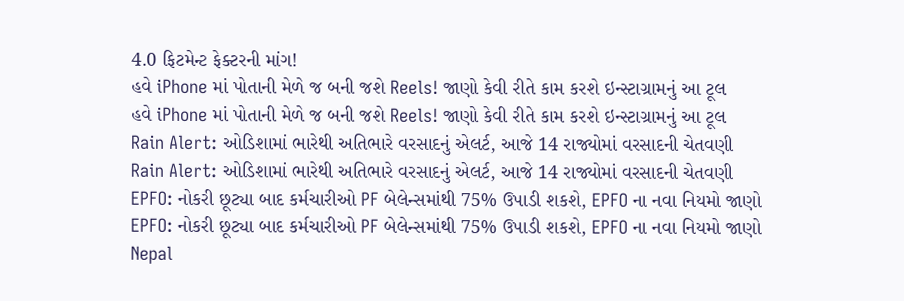4.0 ફિટમેન્ટ ફેક્ટરની માંગ!
હવે iPhone માં પોતાની મેળે જ બની જશે Reels! જાણો કેવી રીતે કામ કરશે ઇન્સ્ટાગ્રામનું આ ટૂલ
હવે iPhone માં પોતાની મેળે જ બની જશે Reels! જાણો કેવી રીતે કામ કરશે ઇન્સ્ટાગ્રામનું આ ટૂલ
Rain Alert: ઓડિશામાં ભારેથી અતિભારે વરસાદનું એલર્ટ, આજે 14 રાજ્યોમાં વરસાદની ચેતવણી
Rain Alert: ઓડિશામાં ભારેથી અતિભારે વરસાદનું એલર્ટ, આજે 14 રાજ્યોમાં વરસાદની ચેતવણી
EPFO: નોકરી છૂટ્યા બાદ કર્મચારીઓ PF બેલેન્સમાંથી 75% ઉપાડી શકશે, EPFO ના નવા નિયમો જાણો
EPFO: નોકરી છૂટ્યા બાદ કર્મચારીઓ PF બેલેન્સમાંથી 75% ઉપાડી શકશે, EPFO ના નવા નિયમો જાણો
Nepal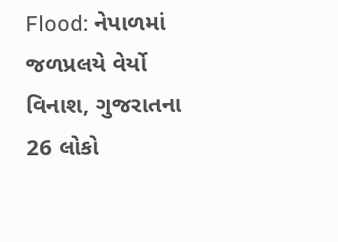Flood: નેપાળમાં જળપ્રલયે વેર્યો વિનાશ, ગુજરાતના 26 લોકો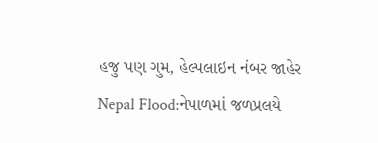હજુ પણ ગુમ, હેલ્પલાઇન નંબર જાહેર
Nepal Flood:નેપાળમાં જળપ્રલયે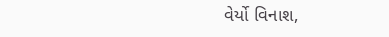વેર્યો વિનાશ,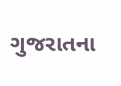ગુજરાતના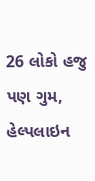26 લોકો હજુ પણ ગુમ, હેલ્પલાઇન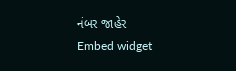નંબર જાહેર
Embed widget